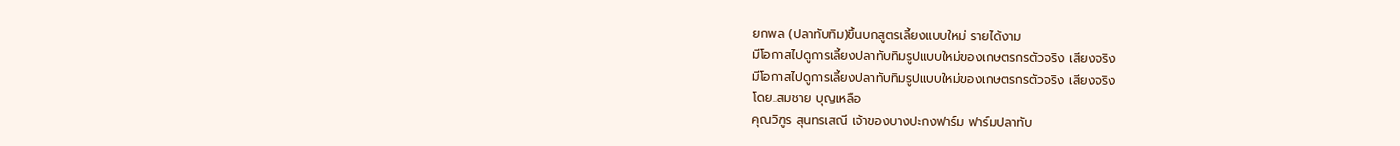ยกพล (ปลาทับทิม)ขึ้นบกสูตรเลี้ยงแบบใหม่ รายได้งาม
มีโอกาสไปดูการเลี้ยงปลาทับทิมรูปแบบใหม่ของเกษตรกรตัวจริง เสียงจริง
มีโอกาสไปดูการเลี้ยงปลาทับทิมรูปแบบใหม่ของเกษตรกรตัวจริง เสียงจริง
โดย..สมชาย บุญเหลือ
คุณวิฑูร สุนทรเสณี เจ้าของบางปะกงฟาร์ม ฟาร์มปลาทับ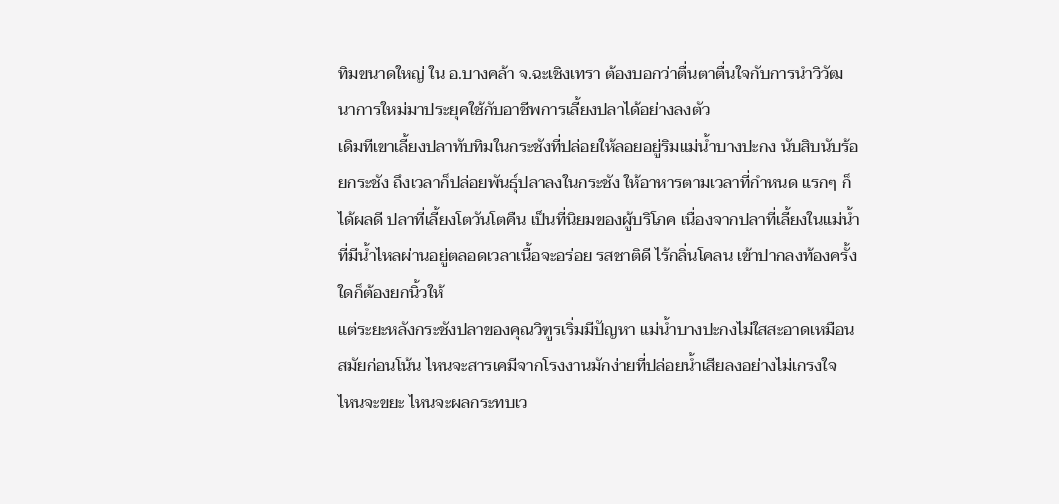ทิมขนาดใหญ่ ใน อ.บางคล้า จ.ฉะเชิงเทรา ต้องบอกว่าตื่นตาตื่นใจกับการนำวิวัฒนาการใหม่มาประยุคใช้กับอาชีพการเลี้ยงปลาได้อย่างลงตัว
เดิมทีเขาเลี้ยงปลาทับทิมในกระชังที่ปล่อยให้ลอยอยู่ริมแม่น้ำบางปะกง นับสิบนับร้อยกระชัง ถึงเวลาก็ปล่อยพันธุ์ปลาลงในกระชัง ให้อาหารตามเวลาที่กำหนด แรกๆ ก็ได้ผลดี ปลาที่เลี้ยงโตวันโตคืน เป็นที่นิยมของผู้บริโภค เนื่องจากปลาที่เลี้ยงในแม่น้ำที่มีน้ำไหลผ่านอยู่ตลอดเวลาเนื้อจะอร่อย รสชาติดี ไร้กลิ่นโคลน เข้าปากลงท้องครั้งใดก็ต้องยกนิ้วให้
แต่ระยะหลังกระชังปลาของคุณวิฑูรเริ่มมีปัญหา แม่น้ำบางปะกงไม่ใสสะอาดเหมือนสมัยก่อนโน้น ไหนจะสารเคมีจากโรงงานมักง่ายที่ปล่อยน้ำเสียลงอย่างไม่เกรงใจ
ไหนจะขยะ ไหนจะผลกระทบเว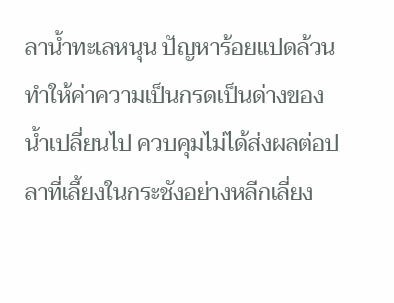ลาน้ำทะเลหนุน ปัญหาร้อยแปดล้วนทำให้ค่าความเป็นกรดเป็นด่างของน้ำเปลี่ยนไป ควบคุมไม่ได้ส่งผลต่อปลาที่เลี้ยงในกระชังอย่างหลีกเลี่ยง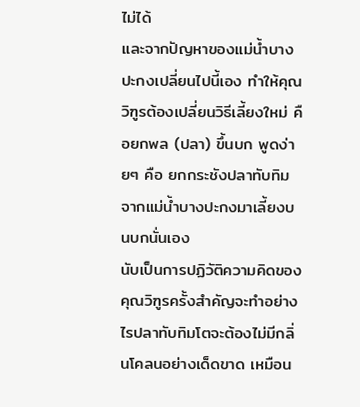ไม่ได้
และจากปัญหาของแม่น้ำบางปะกงเปลี่ยนไปนี้เอง ทำให้คุณวิฑูรต้องเปลี่ยนวิธีเลี้ยงใหม่ คือยกพล (ปลา) ขึ้นบก พูดง่ายๆ คือ ยกกระชังปลาทับทิมจากแม่น้ำบางปะกงมาเลี้ยงบนบกนั่นเอง
นับเป็นการปฏิวัติความคิดของคุณวิฑูรครั้งสำคัญจะทำอย่างไรปลาทับทิมโตจะต้องไม่มีกลิ่นโคลนอย่างเด็ดขาด เหมือน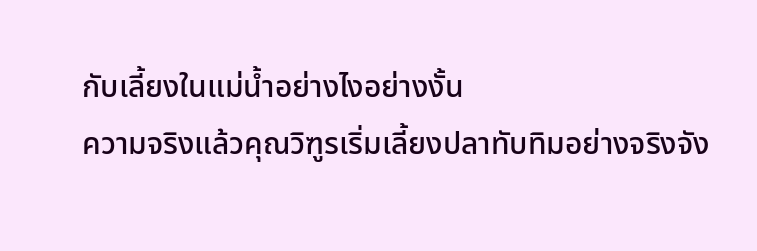กับเลี้ยงในแม่น้ำอย่างไงอย่างงั้น
ความจริงแล้วคุณวิฑูรเริ่มเลี้ยงปลาทับทิมอย่างจริงจัง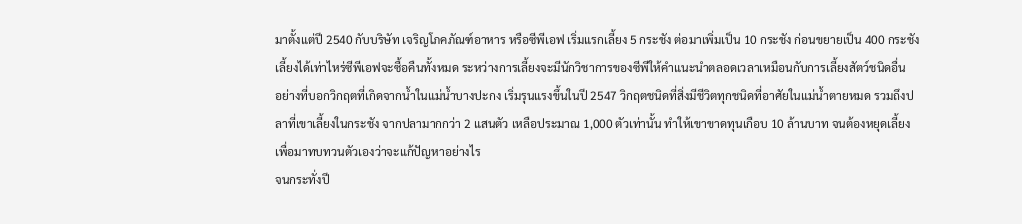มาตั้งแต่ปี 2540 กับบริษัท เจริญโภคภัณฑ์อาหาร หรือซีพีเอฟ เริ่มแรกเลี้ยง 5 กระชัง ต่อมาเพิ่มเป็น 10 กระชัง ก่อนขยายเป็น 400 กระชัง เลี้ยงได้เท่าไหร่ซีพีเอฟจะซื้อคืนทั้งหมด ระหว่างการเลี้ยงจะมีนักวิชาการของซีพีให้คำแนะนำตลอดเวลาเหมือนกับการเลี้ยงสัตว์ชนิดอื่น
อย่างที่บอกวิกฤตที่เกิดจากน้ำในแม่น้ำบางปะกง เริ่มรุนแรงขึ้นในปี 2547 วิกฤตชนิดที่สิ่งมีชีวิตทุกชนิดที่อาศัยในแม่น้ำตายหมด รวมถึงปลาที่เขาเลี้ยงในกระชัง จากปลามากกว่า 2 แสนตัว เหลือประมาณ 1,000 ตัวเท่านั้น ทำให้เขาขาดทุนเกือบ 10 ล้านบาท จนต้องหยุดเลี้ยง เพื่อมาทบทวนตัวเองว่าจะแก้ปัญหาอย่างไร
จนกระทั่งปี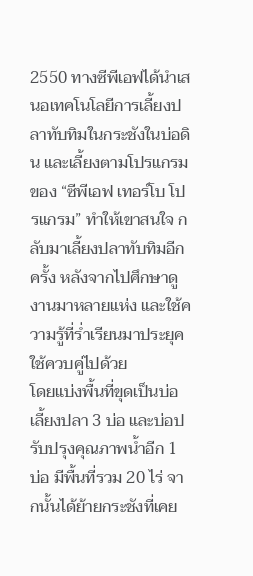2550 ทางซีพีเอฟได้นำเสนอเทคโนโลยีการเลี้ยงปลาทับทิมในกระชังในบ่อดิน และเลี้ยงตามโปรแกรมของ “ซีพีเอฟ เทอร์โบ โปรแกรม” ทำให้เขาสนใจ กลับมาเลี้ยงปลาทับทิมอีกครั้ง หลังจากไปศึกษาดูงานมาหลายแห่ง และใช้ความรู้ที่ร่ำเรียนมาประยุคใช้ควบคู่ไปด้วย
โดยแบ่งพื้นที่ขุดเป็นบ่อเลี้ยงปลา 3 บ่อ และบ่อปรับปรุงคุณภาพน้ำอีก 1 บ่อ มีพื้นที่รวม 20 ไร่ จากนั้นได้ย้ายกระชังที่เคย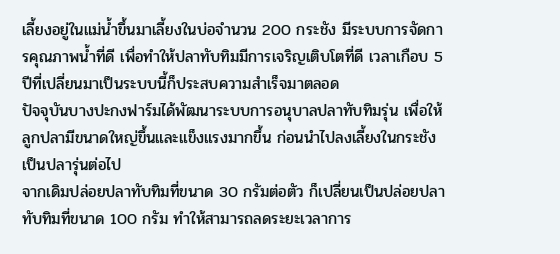เลี้ยงอยู่ในแม่น้ำขึ้นมาเลี้ยงในบ่อจำนวน 200 กระชัง มีระบบการจัดการคุณภาพน้ำที่ดี เพื่อทำให้ปลาทับทิมมีการเจริญเติบโตที่ดี เวลาเกือบ 5 ปีที่เปลี่ยนมาเป็นระบบนี้ก็ประสบความสำเร็จมาตลอด
ปัจจุบันบางปะกงฟาร์มได้พัฒนาระบบการอนุบาลปลาทับทิมรุ่น เพื่อให้ลูกปลามีขนาดใหญ่ขึ้นและแข็งแรงมากขึ้น ก่อนนำไปลงเลี้ยงในกระชังเป็นปลารุ่นต่อไป
จากเดิมปล่อยปลาทับทิมที่ขนาด 30 กรัมต่อตัว ก็เปลี่ยนเป็นปล่อยปลาทับทิมที่ขนาด 100 กรัม ทำให้สามารถลดระยะเวลาการ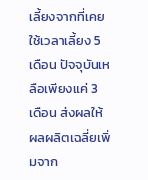เลี้ยงจากที่เคยใช้เวลาเลี้ยง 5 เดือน ปัจจุบันเหลือเพียงแค่ 3 เดือน ส่งผลให้ผลผลิตเฉลี่ยเพิ่มจาก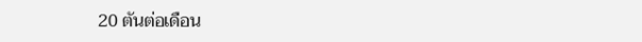20 ตันต่อเดือน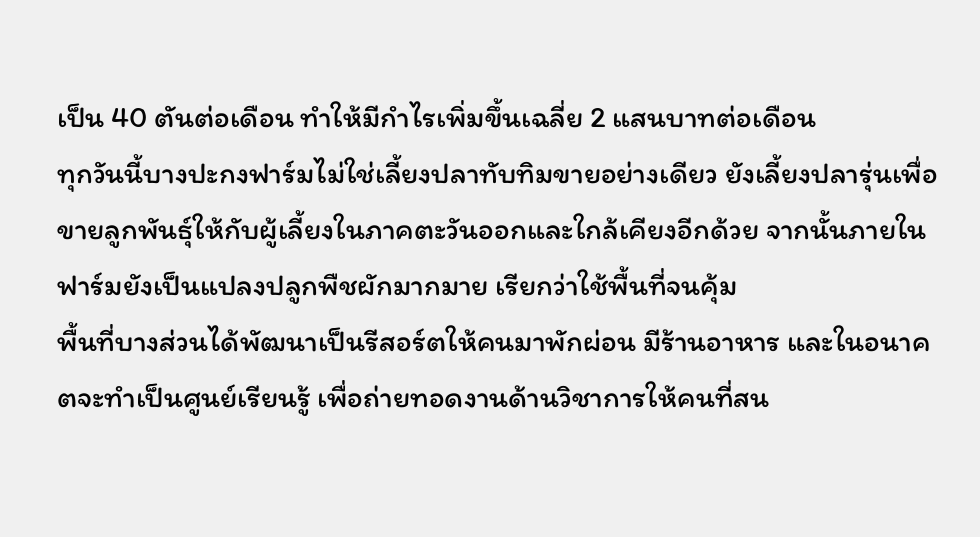เป็น 40 ตันต่อเดือน ทำให้มีกำไรเพิ่มขึ้นเฉลี่ย 2 แสนบาทต่อเดือน
ทุกวันนี้บางปะกงฟาร์มไม่ใช่เลี้ยงปลาทับทิมขายอย่างเดียว ยังเลี้ยงปลารุ่นเพื่อขายลูกพันธุ์ให้กับผู้เลี้ยงในภาคตะวันออกและใกล้เคียงอีกด้วย จากนั้นภายในฟาร์มยังเป็นแปลงปลูกพืชผักมากมาย เรียกว่าใช้พื้นที่จนคุ้ม
พื้นที่บางส่วนได้พัฒนาเป็นรีสอร์ตให้คนมาพักผ่อน มีร้านอาหาร และในอนาคตจะทำเป็นศูนย์เรียนรู้ เพื่อถ่ายทอดงานด้านวิชาการให้คนที่สน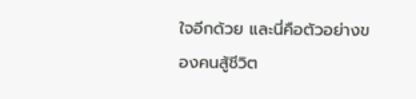ใจอีกด้วย และนี่คือตัวอย่างของคนสู้ชีวิต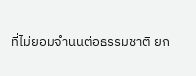ที่ไม่ยอมจำนนต่อธรรมชาติ ยก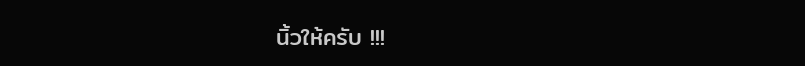นิ้วให้ครับ !!!